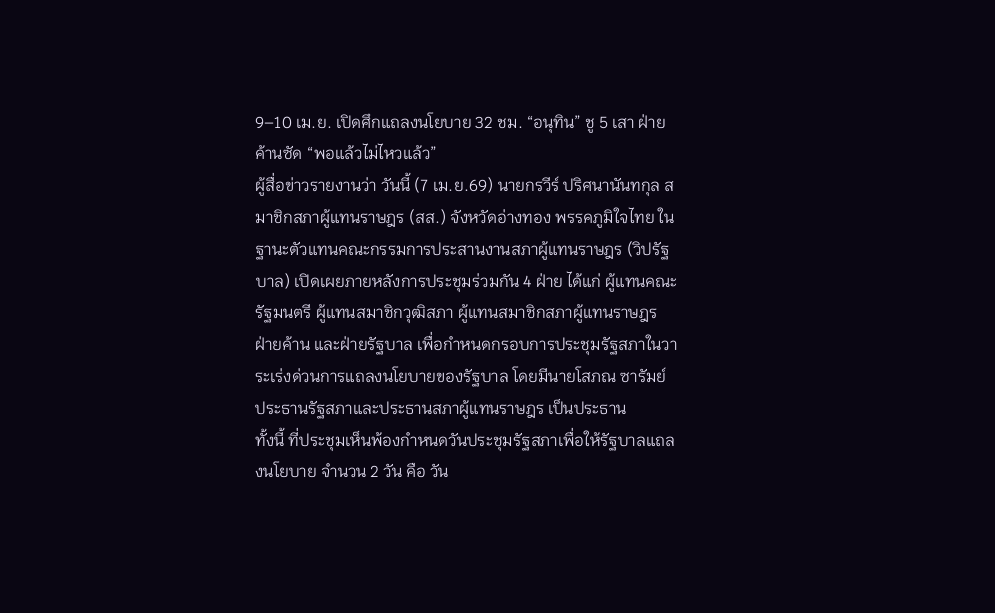9–10 เม.ย. เปิดศึกแถลงนโยบาย 32 ชม. “อนุทิน” ชู 5 เสา ฝ่ายค้านซัด “พอแล้วไม่ไหวแล้ว”
ผู้สื่อข่าวรายงานว่า วันนี้ (7 เม.ย.69) นายกรวีร์ ปริศนานันทกุล สมาชิกสภาผู้แทนราษฎร (สส.) จังหวัดอ่างทอง พรรคภูมิใจไทย ในฐานะตัวแทนคณะกรรมการประสานงานสภาผู้แทนราษฎร (วิปรัฐบาล) เปิดเผยภายหลังการประชุมร่วมกัน 4 ฝ่าย ได้แก่ ผู้แทนคณะรัฐมนตรี ผู้แทนสมาชิกวุฒิสภา ผู้แทนสมาชิกสภาผู้แทนราษฎร ฝ่ายค้าน และฝ่ายรัฐบาล เพื่อกำหนดกรอบการประชุมรัฐสภาในวาระเร่งด่วนการแถลงนโยบายของรัฐบาล โดยมีนายโสภณ ซารัมย์ ประธานรัฐสภาและประธานสภาผู้แทนราษฎร เป็นประธาน
ทั้งนี้ ที่ประชุมเห็นพ้องกำหนดวันประชุมรัฐสภาเพื่อให้รัฐบาลแถลงนโยบาย จำนวน 2 วัน คือ วัน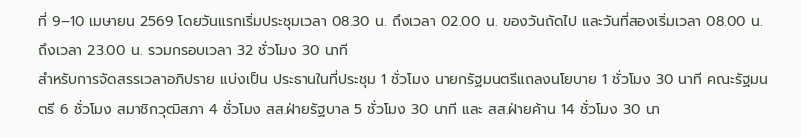ที่ 9–10 เมษายน 2569 โดยวันแรกเริ่มประชุมเวลา 08.30 น. ถึงเวลา 02.00 น. ของวันถัดไป และวันที่สองเริ่มเวลา 08.00 น. ถึงเวลา 23.00 น. รวมกรอบเวลา 32 ชั่วโมง 30 นาที
สำหรับการจัดสรรเวลาอภิปราย แบ่งเป็น ประธานในที่ประชุม 1 ชั่วโมง นายกรัฐมนตรีแถลงนโยบาย 1 ชั่วโมง 30 นาที คณะรัฐมนตรี 6 ชั่วโมง สมาชิกวุฒิสภา 4 ชั่วโมง สส.ฝ่ายรัฐบาล 5 ชั่วโมง 30 นาที และ สส.ฝ่ายค้าน 14 ชั่วโมง 30 นา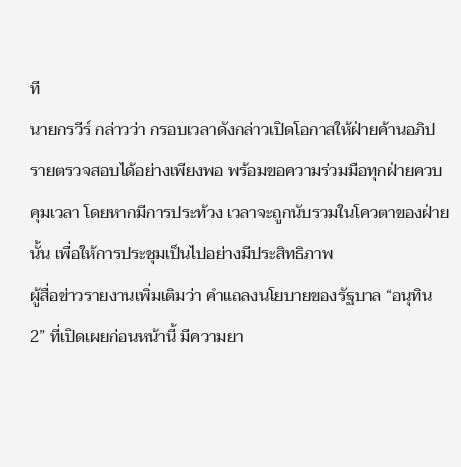ที
นายกรวีร์ กล่าวว่า กรอบเวลาดังกล่าวเปิดโอกาสให้ฝ่ายค้านอภิปรายตรวจสอบได้อย่างเพียงพอ พร้อมขอความร่วมมือทุกฝ่ายควบคุมเวลา โดยหากมีการประท้วง เวลาจะถูกนับรวมในโควตาของฝ่ายนั้น เพื่อให้การประชุมเป็นไปอย่างมีประสิทธิภาพ
ผู้สื่อข่าวรายงานเพิ่มเติมว่า คำแถลงนโยบายของรัฐบาล “อนุทิน 2” ที่เปิดเผยก่อนหน้านี้ มีความยา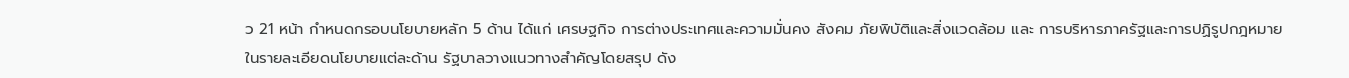ว 21 หน้า กำหนดกรอบนโยบายหลัก 5 ด้าน ได้แก่ เศรษฐกิจ การต่างประเทศและความมั่นคง สังคม ภัยพิบัติและสิ่งแวดล้อม และ การบริหารภาครัฐและการปฏิรูปกฎหมาย
ในรายละเอียดนโยบายแต่ละด้าน รัฐบาลวางแนวทางสำคัญโดยสรุป ดัง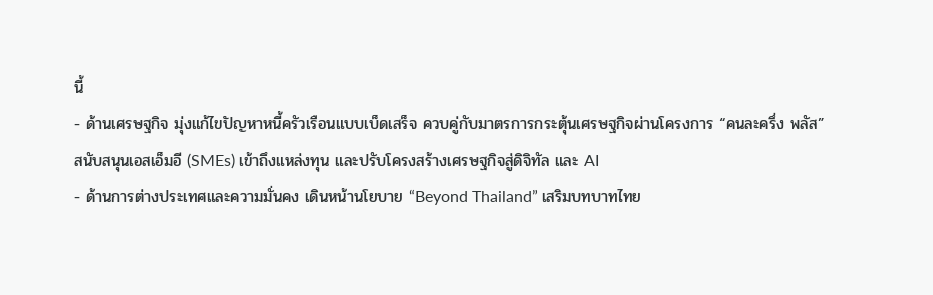นี้
- ด้านเศรษฐกิจ มุ่งแก้ไขปัญหาหนี้ครัวเรือนแบบเบ็ดเสร็จ ควบคู่กับมาตรการกระตุ้นเศรษฐกิจผ่านโครงการ “คนละครึ่ง พลัส” สนับสนุนเอสเอ็มอี (SMEs) เข้าถึงแหล่งทุน และปรับโครงสร้างเศรษฐกิจสู่ดิจิทัล และ AI
- ด้านการต่างประเทศและความมั่นคง เดินหน้านโยบาย “Beyond Thailand” เสริมบทบาทไทย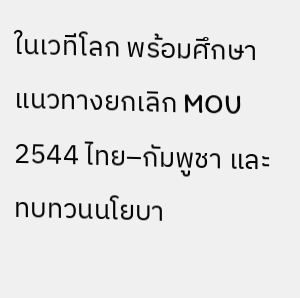ในเวทีโลก พร้อมศึกษาแนวทางยกเลิก MOU 2544 ไทย–กัมพูชา และทบทวนนโยบา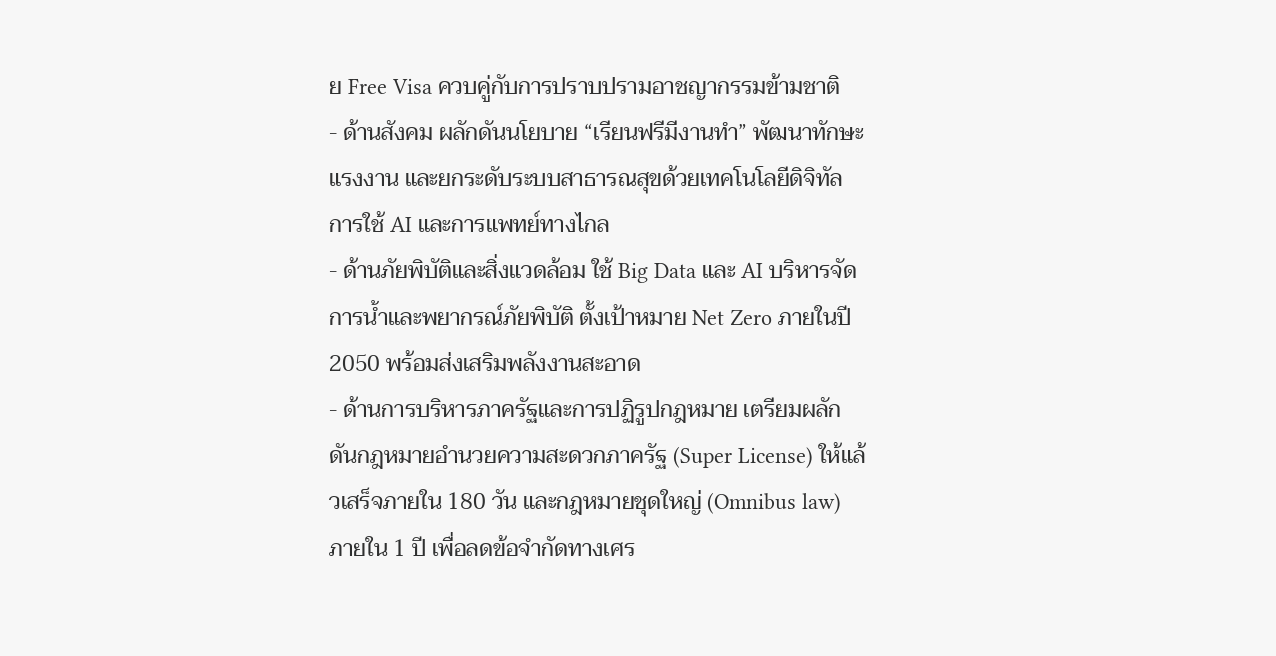ย Free Visa ควบคู่กับการปราบปรามอาชญากรรมข้ามชาติ
- ด้านสังคม ผลักดันนโยบาย “เรียนฟรีมีงานทำ” พัฒนาทักษะแรงงาน และยกระดับระบบสาธารณสุขด้วยเทคโนโลยีดิจิทัล การใช้ AI และการแพทย์ทางไกล
- ด้านภัยพิบัติและสิ่งแวดล้อม ใช้ Big Data และ AI บริหารจัดการน้ำและพยากรณ์ภัยพิบัติ ตั้งเป้าหมาย Net Zero ภายในปี 2050 พร้อมส่งเสริมพลังงานสะอาด
- ด้านการบริหารภาครัฐและการปฏิรูปกฎหมาย เตรียมผลักดันกฎหมายอำนวยความสะดวกภาครัฐ (Super License) ให้แล้วเสร็จภายใน 180 วัน และกฎหมายชุดใหญ่ (Omnibus law) ภายใน 1 ปี เพื่อลดข้อจำกัดทางเศร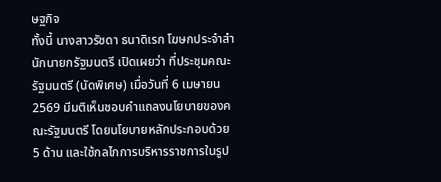ษฐกิจ
ทั้งนี้ นางสาวรัชดา ธนาดิเรก โฆษกประจำสำนักนายกรัฐมนตรี เปิดเผยว่า ที่ประชุมคณะรัฐมนตรี (นัดพิเศษ) เมื่อวันที่ 6 เมษายน 2569 มีมติเห็นชอบคำแถลงนโยบายของคณะรัฐมนตรี โดยนโยบายหลักประกอบด้วย 5 ด้าน และใช้กลไกการบริหารราชการในรูป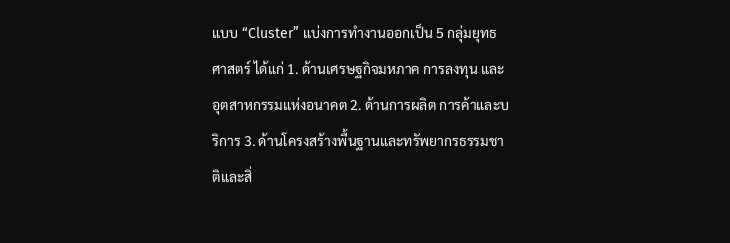แบบ “Cluster” แบ่งการทำงานออกเป็น 5 กลุ่มยุทธศาสตร์ ได้แก่ 1. ด้านเศรษฐกิจมหภาค การลงทุน และอุตสาหกรรมแห่งอนาคต 2. ด้านการผลิต การค้าและบริการ 3. ด้านโครงสร้างพื้นฐานและทรัพยากรธรรมชาติและสิ่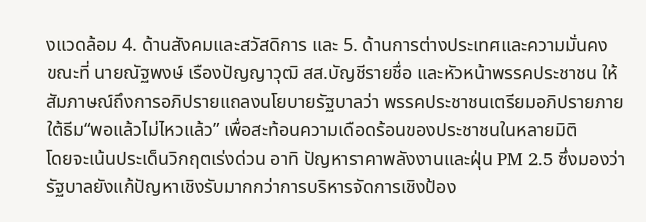งแวดล้อม 4. ด้านสังคมและสวัสดิการ และ 5. ด้านการต่างประเทศและความมั่นคง
ขณะที่ นายณัฐพงษ์ เรืองปัญญาวุฒิ สส.บัญชีรายชื่อ และหัวหน้าพรรคประชาชน ให้สัมภาษณ์ถึงการอภิปรายแถลงนโยบายรัฐบาลว่า พรรคประชาชนเตรียมอภิปรายภายใต้ธีม“พอแล้วไม่ไหวแล้ว” เพื่อสะท้อนความเดือดร้อนของประชาชนในหลายมิติ
โดยจะเน้นประเด็นวิกฤตเร่งด่วน อาทิ ปัญหาราคาพลังงานและฝุ่น PM 2.5 ซึ่งมองว่ารัฐบาลยังแก้ปัญหาเชิงรับมากกว่าการบริหารจัดการเชิงป้อง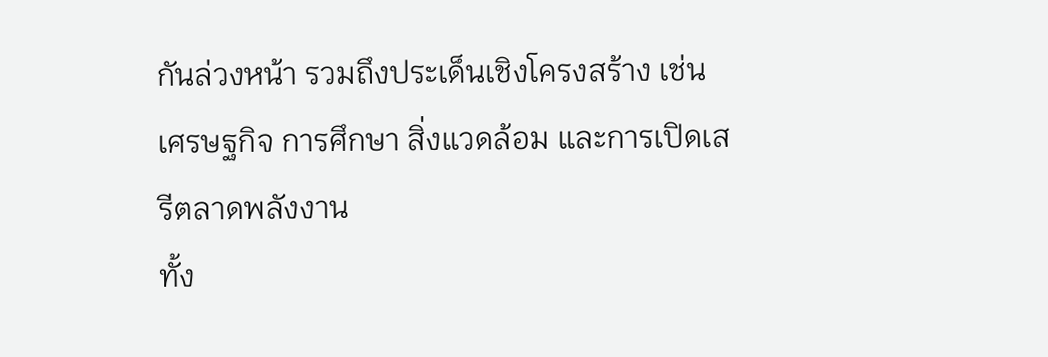กันล่วงหน้า รวมถึงประเด็นเชิงโครงสร้าง เช่น เศรษฐกิจ การศึกษา สิ่งแวดล้อม และการเปิดเสรีตลาดพลังงาน
ทั้ง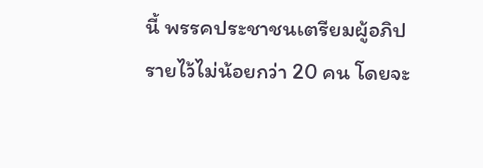นี้ พรรคประชาชนเตรียมผู้อภิปรายไว้ไม่น้อยกว่า 20 คน โดยจะ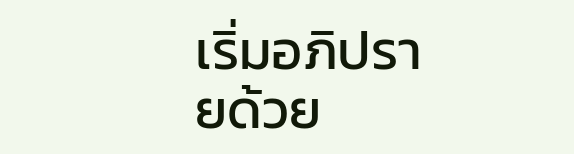เริ่มอภิปรายด้วย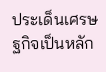ประเด็นเศรษฐกิจเป็นหลัก